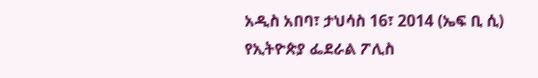አዲስ አበባ፣ ታህሳስ 16፣ 2014 (ኤፍ ቢ ሲ) የኢትዮጵያ ፌደራል ፖሊስ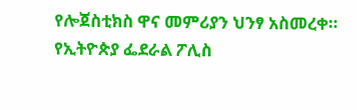የሎጀስቲክስ ዋና መምሪያን ህንፃ አስመረቀ።
የኢትዮጵያ ፌደራል ፖሊስ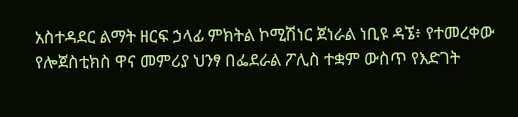አስተዳደር ልማት ዘርፍ ኃላፊ ምክትል ኮሚሽነር ጀነራል ነቢዩ ዳኜ፥ የተመረቀው የሎጀስቲክስ ዋና መምሪያ ህንፃ በፌደራል ፖሊስ ተቋም ውስጥ የእድገት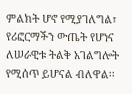ምልክት ሆኖ የሚያገለግል፣ የሪፎርማችን ውጤት የሆነና ለሠራዊቱ ትልቅ አገልግሎት የሚሰጥ ይሆናል ብለዋል፡፡